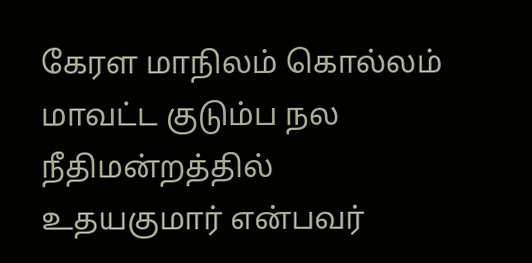கேரள மாநிலம் கொல்லம் மாவட்ட குடும்ப நல நீதிமன்றத்தில் உதயகுமார் என்பவர்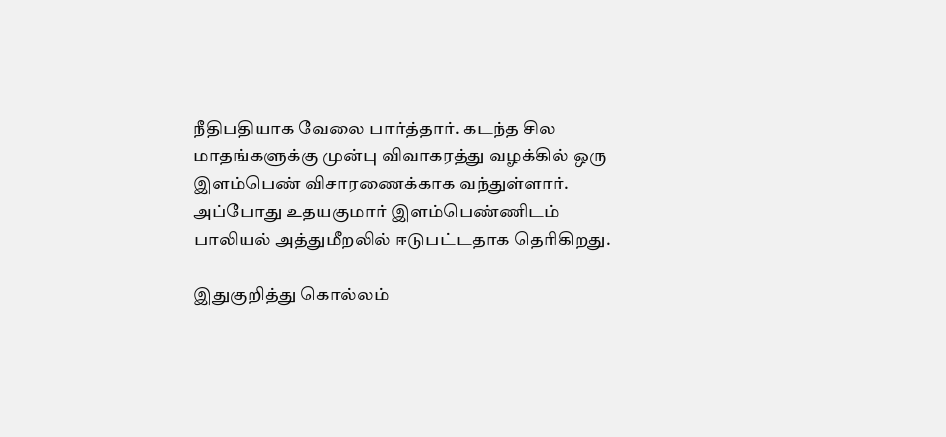நீதிபதியாக வேலை பார்த்தார். கடந்த சில மாதங்களுக்கு முன்பு விவாகரத்து வழக்கில் ஒரு இளம்பெண் விசாரணைக்காக வந்துள்ளார். அப்போது உதயகுமார் இளம்பெண்ணிடம் பாலியல் அத்துமீறலில் ஈடுபட்டதாக தெரிகிறது.

இதுகுறித்து கொல்லம்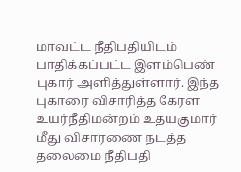மாவட்ட நீதிபதியிடம் பாதிக்கப்பட்ட இளம்பெண் புகார் அளித்துள்ளார். இந்த புகாரை விசாரித்த கேரள உயர்நீதிமன்றம் உதயகுமார் மீது விசாரணை நடத்த தலைமை நீதிபதி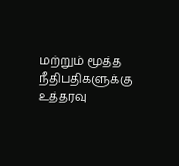மற்றும் மூத்த நீதிபதிகளுக்கு உத்தரவு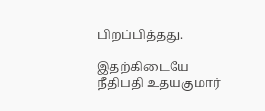பிறப்பித்தது.

இதற்கிடையே நீதிபதி உதயகுமார்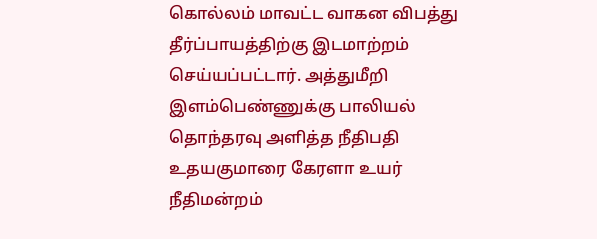கொல்லம் மாவட்ட வாகன விபத்து தீர்ப்பாயத்திற்கு இடமாற்றம் செய்யப்பட்டார். அத்துமீறி இளம்பெண்ணுக்கு பாலியல் தொந்தரவு அளித்த நீதிபதி உதயகுமாரை கேரளா உயர் நீதிமன்றம்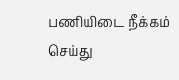பணியிடை நீக்கம் செய்து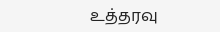உத்தரவு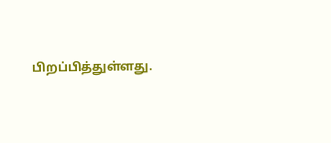பிறப்பித்துள்ளது.